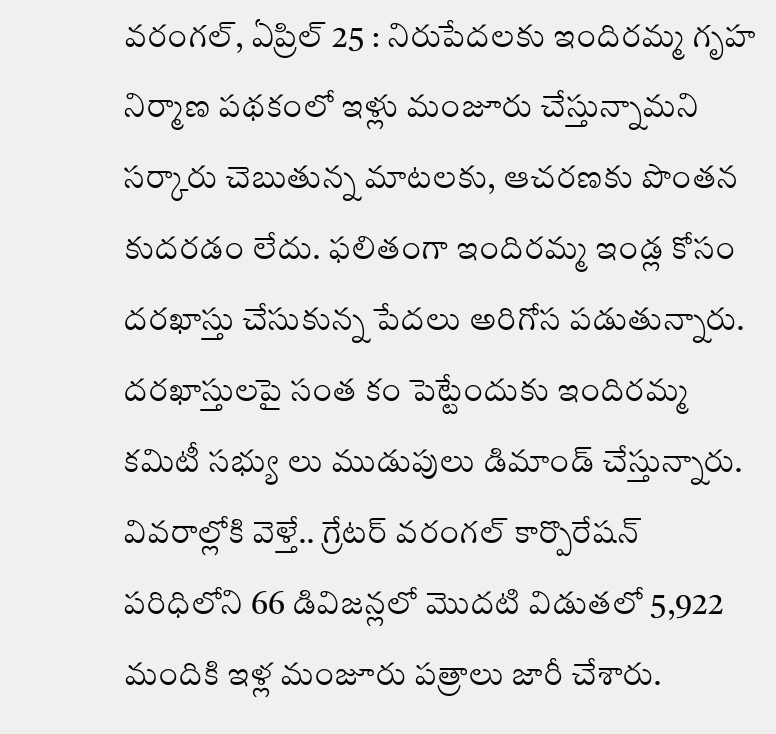వరంగల్, ఏప్రిల్ 25 : నిరుపేదలకు ఇందిరమ్మ గృహ నిర్మాణ పథకంలో ఇళ్లు మంజూరు చేస్తున్నామని సర్కారు చెబుతున్న మాటలకు, ఆచరణకు పొంతన కుదరడం లేదు. ఫలితంగా ఇందిరమ్మ ఇండ్ల కోసం దరఖాస్తు చేసుకున్న పేదలు అరిగోస పడుతున్నారు. దరఖాస్తులపై సంత కం పెట్టేందుకు ఇందిరమ్మ కమిటీ సభ్యు లు ముడుపులు డిమాండ్ చేస్తున్నారు. వివరాల్లోకి వెళ్తే.. గ్రేటర్ వరంగల్ కార్పొరేషన్ పరిధిలోని 66 డివిజన్లలో మొదటి విడుతలో 5,922 మందికి ఇళ్ల మంజూరు పత్రాలు జారీ చేశారు.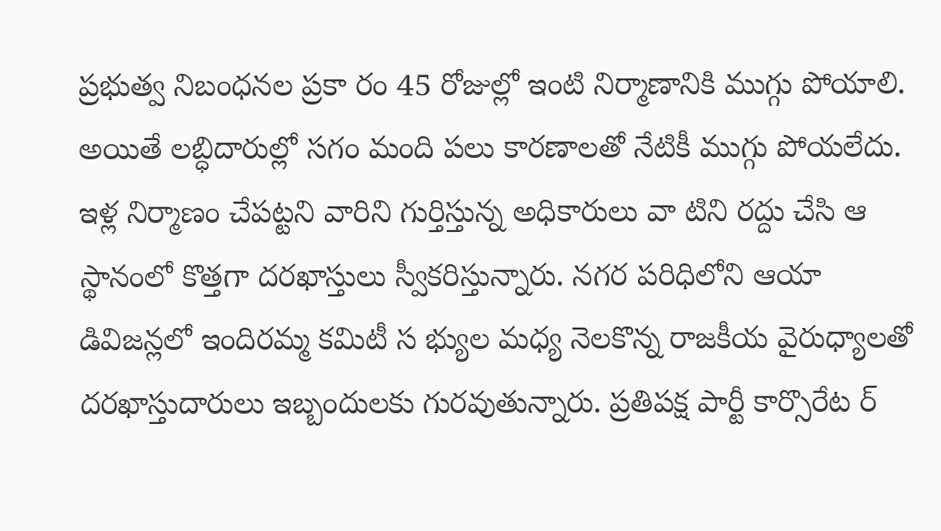ప్రభుత్వ నిబంధనల ప్రకా రం 45 రోజుల్లో ఇంటి నిర్మాణానికి ముగ్గు పోయాలి. అయితే లబ్ధిదారుల్లో సగం మంది పలు కారణాలతో నేటికీ ముగ్గు పోయలేదు. ఇళ్ల నిర్మాణం చేపట్టని వారిని గుర్తిస్తున్న అధికారులు వా టిని రద్దు చేసి ఆ స్థానంలో కొత్తగా దరఖాస్తులు స్వీకరిస్తున్నారు. నగర పరిధిలోని ఆయా డివిజన్లలో ఇందిరమ్మ కమిటీ స భ్యుల మధ్య నెలకొన్న రాజకీయ వైరుధ్యాలతో దరఖాస్తుదారులు ఇబ్బందులకు గురవుతున్నారు. ప్రతిపక్ష పార్టీ కార్సొరేట ర్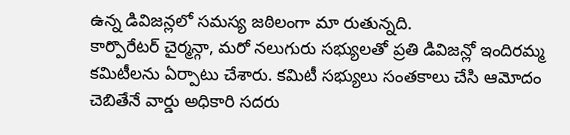ఉన్న డివిజన్లలో సమస్య జఠిలంగా మా రుతున్నది.
కార్పొరేటర్ చైర్మన్గా, మరో నలుగురు సభ్యులతో ప్రతి డివిజన్లో ఇందిరమ్మ కమిటీలను ఏర్పాటు చేశారు. కమిటీ సభ్యులు సంతకాలు చేసి ఆమోదం చెబితేనే వార్డు అధికారి సదరు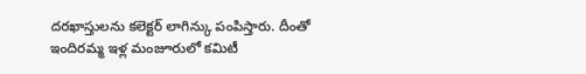దరఖాస్తులను కలెక్టర్ లాగిన్కు పంపిస్తారు. దీంతో ఇందిరమ్మ ఇళ్ల మంజూరులో కమిటీ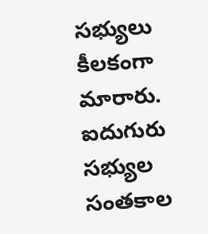సభ్యులు కీలకంగా మారారు. ఐదుగురు సభ్యుల సంతకాల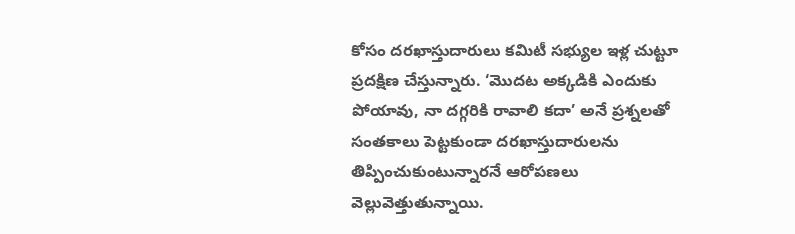కోసం దరఖాస్తుదారులు కమిటీ సభ్యుల ఇళ్ల చుట్టూ ప్రదక్షిణ చేస్తున్నారు. ‘మొదట అక్కడికి ఎందుకు పోయావు, నా దగ్గరికి రావాలి కదా’ అనే ప్రశ్నలతో సంతకాలు పెట్టకుండా దరఖాస్తుదారులను తిప్పించుకుంటున్నారనే ఆరోపణలు వెల్లువెత్తుతున్నాయి.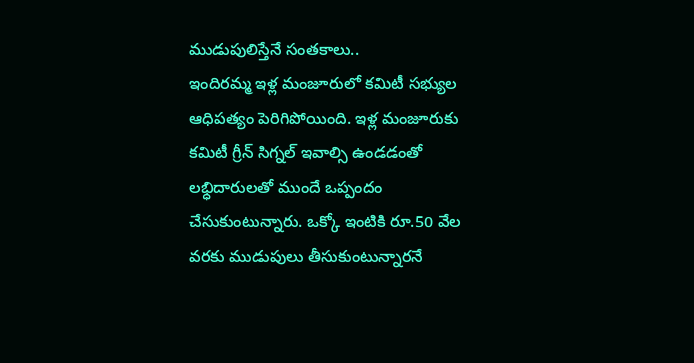ముడుపులిస్తేనే సంతకాలు..
ఇందిరమ్మ ఇళ్ల మంజూరులో కమిటీ సభ్యుల ఆధిపత్యం పెరిగిపోయింది. ఇళ్ల మంజూరుకు కమిటీ గ్రీన్ సిగ్నల్ ఇవాల్సి ఉండడంతో లభ్ధిదారులతో ముందే ఒప్పందం చేసుకుంటున్నారు. ఒక్కో ఇంటికి రూ.50 వేల వరకు ముడుపులు తీసుకుంటున్నారనే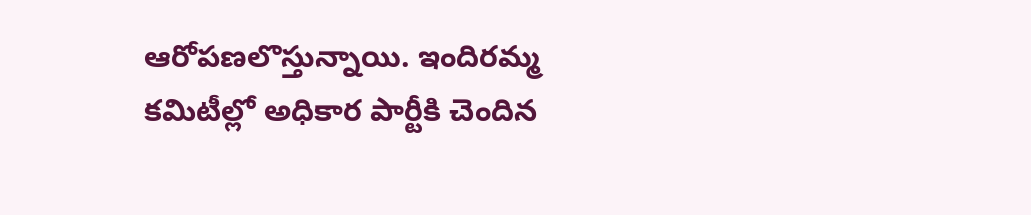ఆరోపణలొస్తున్నాయి. ఇందిరమ్మ కమిటీల్లో అధికార పార్టీకి చెందిన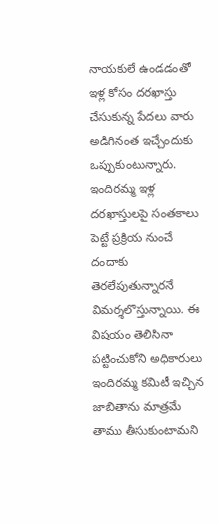నాయకులే ఉండడంతో ఇళ్ల కోసం దరఖాస్తు చేసుకున్న పేదలు వారు అడిగినంత ఇచ్చేందుకు ఒప్పుకుంటున్నారు. ఇందిరమ్మ ఇళ్ల దరఖాస్తులపై సంతకాలు పెట్టే ప్రక్రియ నుంచే దందాకు తెరలేపుతున్నారనే విమర్శలొస్తున్నాయి. ఈ విషయం తెలిసినా పట్టించుకోని అధికారులు ఇందిరమ్మ కమిటీ ఇచ్చిన జాబితాను మాత్రమే తాము తీసుకుంటామని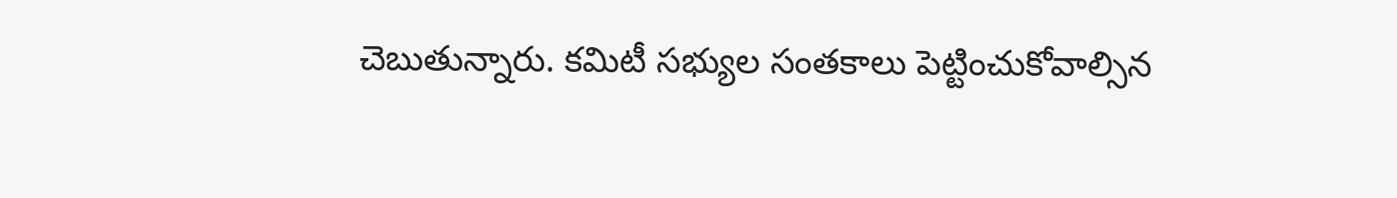చెబుతున్నారు. కమిటీ సభ్యుల సంతకాలు పెట్టించుకోవాల్సిన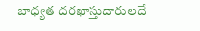బాధ్యత దరఖాస్తుదారులదే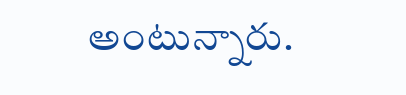అంటున్నారు.